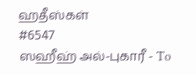ஹதீஸ்கள்
#6547
ஸஹீஹ் அல்-புகாரீ - To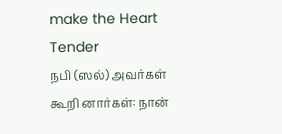make the Heart Tender
நபி (ஸல்) அவர்கள் கூறி னார்கள்: நான்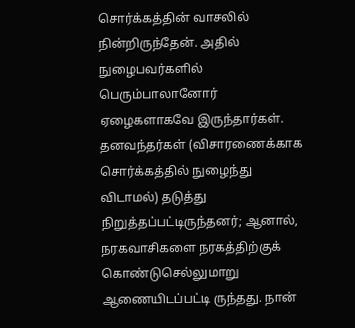சொர்க்கத்தின் வாசலில் நின்றிருந்தேன். அதில் நுழைபவர்களில் பெரும்பாலானோர் ஏழைகளாகவே இருந்தார்கள். தனவந்தர்கள் (விசாரணைக்காக சொர்க்கத்தில் நுழைந்து விடாமல்) தடுத்து நிறுத்தப்பட்டிருந்தனர்; ஆனால், நரகவாசிகளை நரகத்திற்குக் கொண்டுசெல்லுமாறு ஆணையிடப்பட்டி ருந்தது. நான்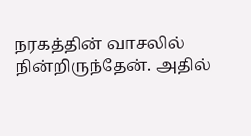நரகத்தின் வாசலில் நின்றிருந்தேன். அதில்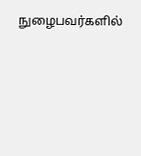நுழைபவர்களில்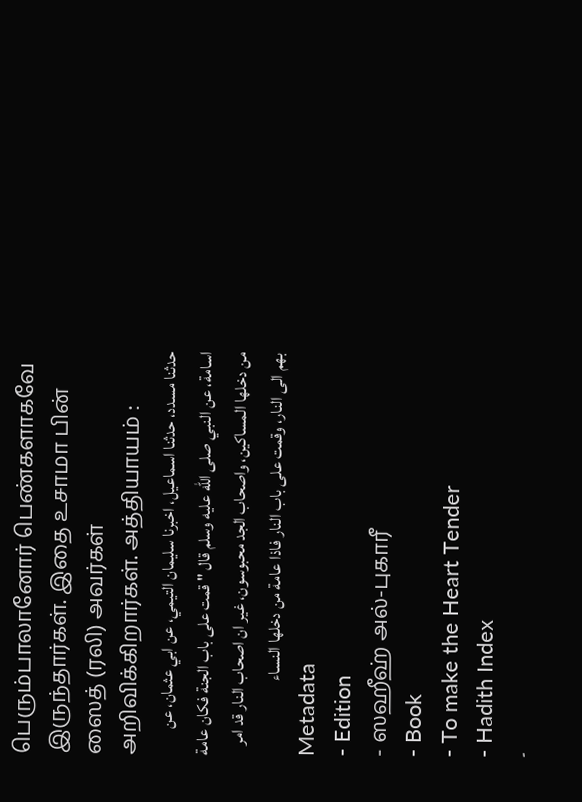பெரும்பாலானோர் பெண்களாகவே இருந்தார்கள். இதை உசாமா பின் ஸைத் (ரலி) அவர்கள் அறிவிக்கிறார்கள். அத்தியாயம் :
حدثنا مسدد، حدثنا اسماعيل، اخبرنا سليمان التيمي، عن ابي عثمان، عن اسامة، عن النبي صلى الله عليه وسلم قال " قمت على باب الجنة فكان عامة من دخلها المساكين، واصحاب الجد محبوسون، غير ان اصحاب النار قد امر بهم الى النار، وقمت على باب النار فاذا عامة من دخلها النساء
Metadata
- Edition
- ஸஹீஹ் அல்-புகாரீ
- Book
- To make the Heart Tender
- Hadith Index
-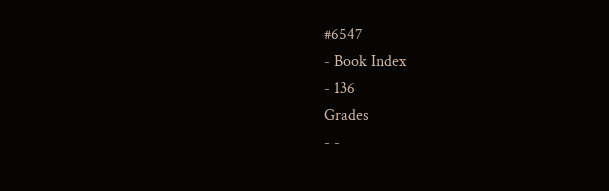#6547
- Book Index
- 136
Grades
- -